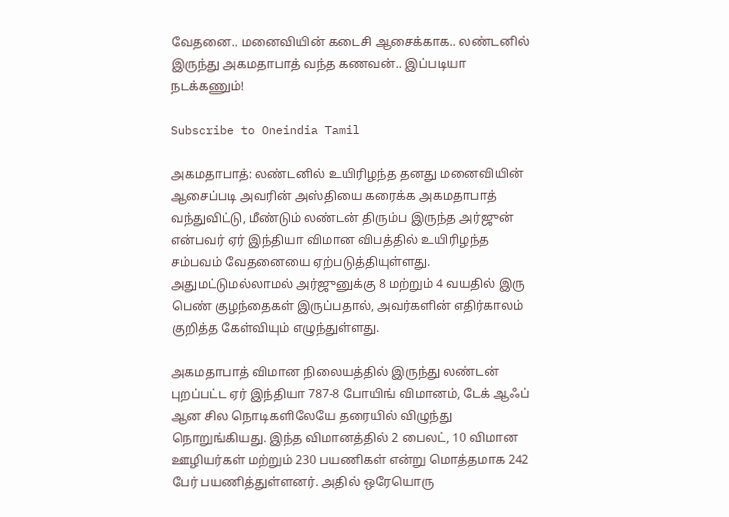வேதனை.. மனைவியின் கடைசி ஆசைக்காக.. லண்டனில் இருந்து அகமதாபாத் வந்த கணவன்.. இப்படியா நடக்கணும்!

Subscribe to Oneindia Tamil

அகமதாபாத்: லண்டனில் உயிரிழந்த தனது மனைவியின் ஆசைப்படி அவரின் அஸ்தியை கரைக்க அகமதாபாத் வந்துவிட்டு, மீண்டும் லண்டன் திரும்ப இருந்த அர்ஜுன் என்பவர் ஏர் இந்தியா விமான விபத்தில் உயிரிழந்த சம்பவம் வேதனையை ஏற்படுத்தியுள்ளது. அதுமட்டுமல்லாமல் அர்ஜுனுக்கு 8 மற்றும் 4 வயதில் இரு பெண் குழந்தைகள் இருப்பதால், அவர்களின் எதிர்காலம் குறித்த கேள்வியும் எழுந்துள்ளது.

அகமதாபாத் விமான நிலையத்தில் இருந்து லண்டன் புறப்பட்ட ஏர் இந்தியா 787-8 போயிங் விமானம், டேக் ஆஃப் ஆன சில நொடிகளிலேயே தரையில் விழுந்து நொறுங்கியது. இந்த விமானத்தில் 2 பைலட், 10 விமான ஊழியர்கள் மற்றும் 230 பயணிகள் என்று மொத்தமாக 242 பேர் பயணித்துள்ளனர். அதில் ஒரேயொரு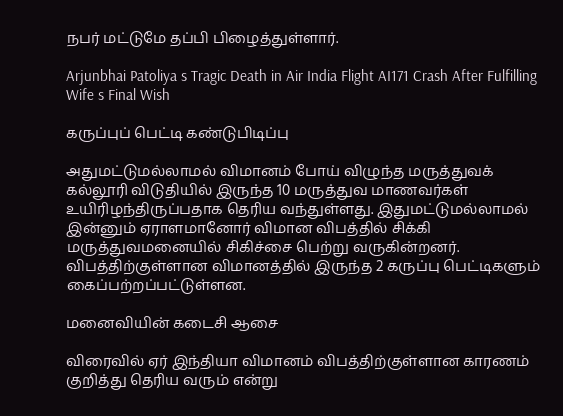நபர் மட்டுமே தப்பி பிழைத்துள்ளார்.

Arjunbhai Patoliya s Tragic Death in Air India Flight AI171 Crash After Fulfilling Wife s Final Wish

கருப்புப் பெட்டி கண்டுபிடிப்பு

அதுமட்டுமல்லாமல் விமானம் போய் விழுந்த மருத்துவக் கல்லூரி விடுதியில் இருந்த 10 மருத்துவ மாணவர்கள் உயிரிழந்திருப்பதாக தெரிய வந்துள்ளது. இதுமட்டுமல்லாமல் இன்னும் ஏராளமானோர் விமான விபத்தில் சிக்கி மருத்துவமனையில் சிகிச்சை பெற்று வருகின்றனர். விபத்திற்குள்ளான விமானத்தில் இருந்த 2 கருப்பு பெட்டிகளும் கைப்பற்றப்பட்டுள்ளன.

மனைவியின் கடைசி ஆசை

விரைவில் ஏர் இந்தியா விமானம் விபத்திற்குள்ளான காரணம் குறித்து தெரிய வரும் என்று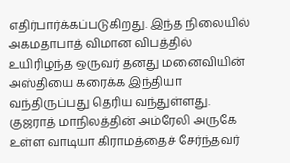எதிர்பார்க்கப்படுகிறது. இந்த நிலையில் அகமதாபாத் விமான விபத்தில் உயிரிழந்த ஒருவர் தனது மனைவியின் அஸ்தியை கரைக்க இந்தியா வந்திருப்பது தெரிய வந்துள்ளது. குஜராத் மாநிலத்தின் அம்ரேலி அருகே உள்ள வாடியா கிராமத்தைச் சேர்ந்தவர்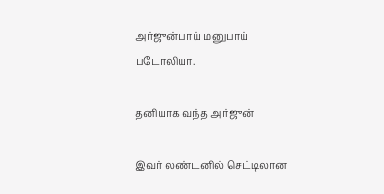அர்ஜுன்பாய் மனுபாய் படோலியா.

தனியாக வந்த அர்ஜுன்

இவர் லண்டனில் செட்டிலான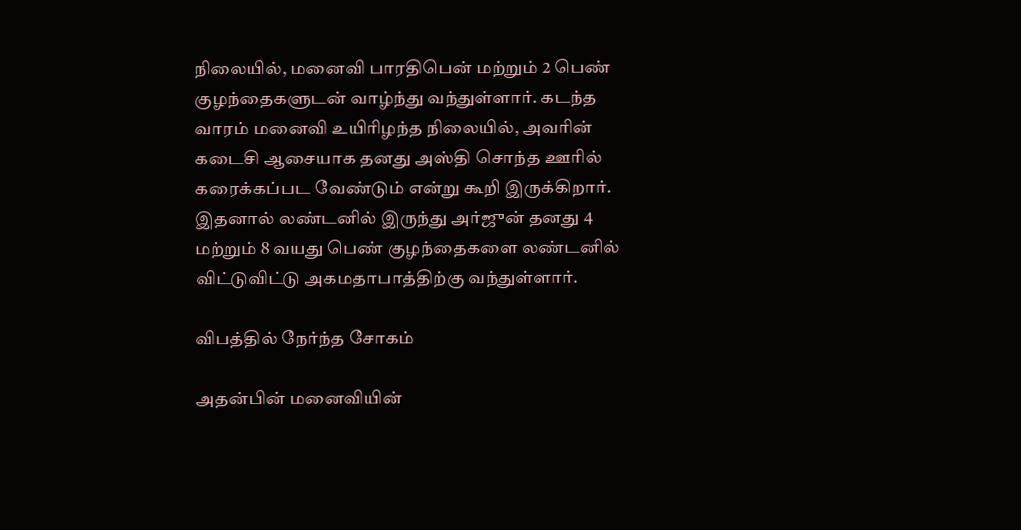நிலையில், மனைவி பாரதிபென் மற்றும் 2 பெண் குழந்தைகளுடன் வாழ்ந்து வந்துள்ளார். கடந்த வாரம் மனைவி உயிரிழந்த நிலையில், அவரின் கடைசி ஆசையாக தனது அஸ்தி சொந்த ஊரில் கரைக்கப்பட வேண்டும் என்று கூறி இருக்கிறார். இதனால் லண்டனில் இருந்து அர்ஜுன் தனது 4 மற்றும் 8 வயது பெண் குழந்தைகளை லண்டனில் விட்டுவிட்டு அகமதாபாத்திற்கு வந்துள்ளார்.

விபத்தில் நேர்ந்த சோகம்

அதன்பின் மனைவியின்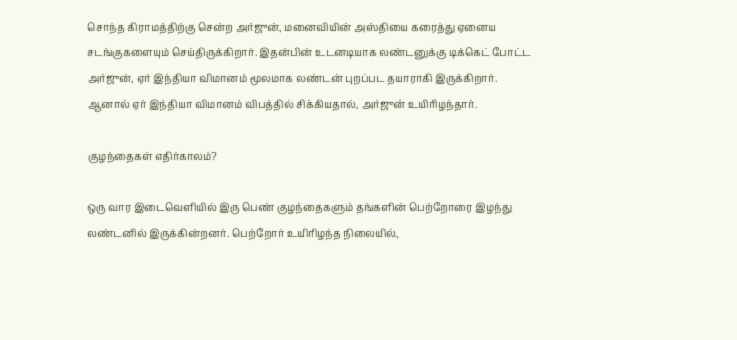சொந்த கிராமத்திற்கு சென்ற அர்ஜுன், மனைவியின் அஸ்தியை கரைத்து ஏனைய சடங்குகளையும் செய்திருக்கிறார். இதன்பின் உடனடியாக லண்டனுக்கு டிக்கெட் போட்ட அர்ஜுன், ஏர் இந்தியா விமானம் மூலமாக லண்டன் புறப்பட தயாராகி இருக்கிறார். ஆனால் ஏர் இந்தியா விமானம் விபத்தில் சிக்கியதால், அர்ஜுன் உயிரிழந்தார்.

குழந்தைகள் எதிர்காலம்?

ஒரு வார இடைவெளியில் இரு பெண் குழந்தைகளும் தங்களின் பெற்றோரை இழந்து லண்டனில் இருக்கின்றனர். பெற்றோர் உயிரிழந்த நிலையில்,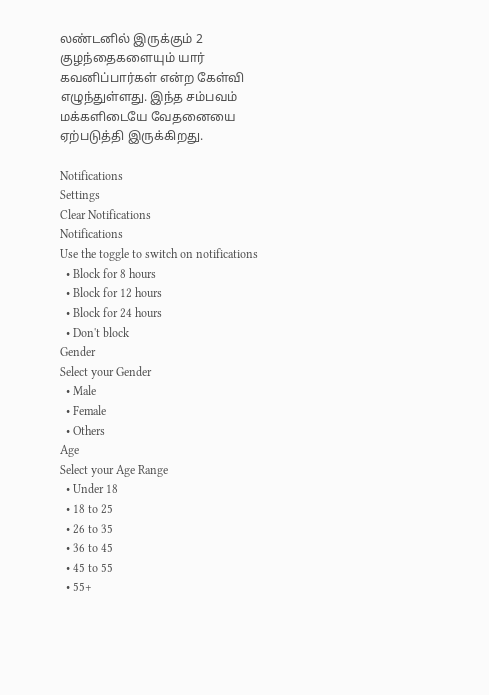லண்டனில் இருக்கும் 2 குழந்தைகளையும் யார் கவனிப்பார்கள் என்ற கேள்வி எழுந்துள்ளது. இந்த சம்பவம் மக்களிடையே வேதனையை ஏற்படுத்தி இருக்கிறது.

Notifications
Settings
Clear Notifications
Notifications
Use the toggle to switch on notifications
  • Block for 8 hours
  • Block for 12 hours
  • Block for 24 hours
  • Don't block
Gender
Select your Gender
  • Male
  • Female
  • Others
Age
Select your Age Range
  • Under 18
  • 18 to 25
  • 26 to 35
  • 36 to 45
  • 45 to 55
  • 55+